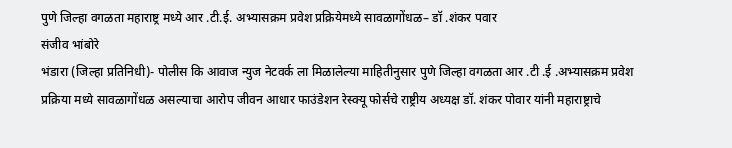पुणे जिल्हा वगळता महाराष्ट्र मध्ये आर .टी.ई. अभ्यासक्रम प्रवेश प्रक्रियेमध्ये सावळागोंधळ– डॉ .शंकर पवार
संजीव भांबोरे
भंडारा (जिल्हा प्रतिनिधी)- पोलीस कि आवाज न्युज नेटवर्क ला मिळालेल्या माहितीनुसार पुणे जिल्हा वगळता आर .टी .ई .अभ्यासक्रम प्रवेश प्रक्रिया मध्ये सावळागोंधळ असल्याचा आरोप जीवन आधार फाउंडेशन रेस्क्यू फोर्सचे राष्ट्रीय अध्यक्ष डॉ. शंकर पोवार यांनी महाराष्ट्राचे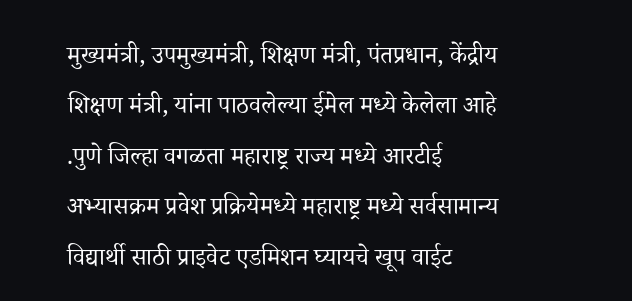मुख्यमंत्री, उपमुख्यमंत्री, शिक्षण मंत्री, पंतप्रधान, केंद्रीय शिक्षण मंत्री, यांना पाठवलेल्या ईमेल मध्ये केलेला आहे .पुणे जिल्हा वगळता महाराष्ट्र राज्य मध्ये आरटीई अभ्यासक्रम प्रवेश प्रक्रियेमध्ये महाराष्ट्र मध्ये सर्वसामान्य विद्यार्थी साठी प्राइवेट एडमिशन घ्यायचे खूप वाईट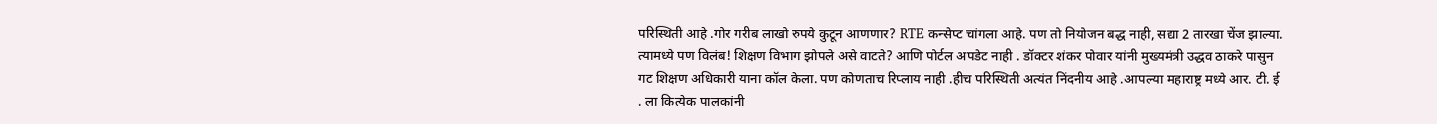परिस्थिती आहे .गोर गरीब लाखो रुपये कुटून आणणार? RTE कन्सेप्ट चांगला आहे. पण तो नियोजन बद्ध नाही, सद्या 2 तारखा चेंज झाल्या. त्यामध्ये पण विलंब! शिक्षण विभाग झोपले असे वाटते? आणि पोर्टल अपडेट नाही . डॉक्टर शंकर पोवार यांनी मुख्यमंत्री उद्धव ठाकरे पासुन गट शिक्षण अधिकारी याना कॉल केला. पण कोणताच रिप्लाय नाही .हीच परिस्थिती अत्यंत निंदनीय आहे .आपल्या महाराष्ट्र मध्ये आर. टी. ई . ला कित्येक पालकांनी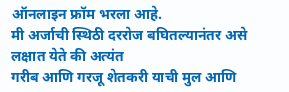ऑनलाइन फ्रॉम भरला आहे.
मी अर्जाची स्थिठी दररोज बघितल्यानंतर असे लक्षात येते की अत्यंत
गरीब आणि गरजू शेतकरी याची मुल आणि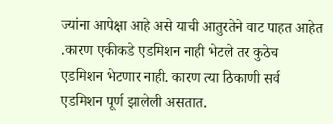ज्यांना आपेक्षा आहे असे याची आतुरतेने वाट पाहत आहेत .कारण एकीकडे एडमिशन नाही भेटले तर कुठेच एडमिशन भेटणार नाही. कारण त्या ठिकाणी सर्व एडमिशन पूर्ण झालेली असतात.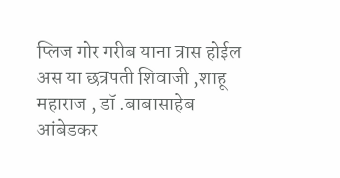प्लिज गोर गरीब याना त्रास होईल अस या छत्रपती शिवाजी ,शाहू महाराज , डॉ .बाबासाहेब आंबेडकर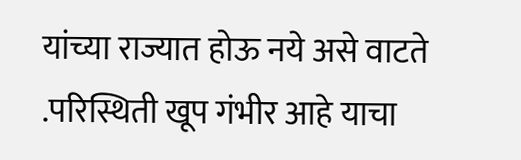यांच्या राज्यात होऊ नये असे वाटते .परिस्थिती खूप गंभीर आहे याचा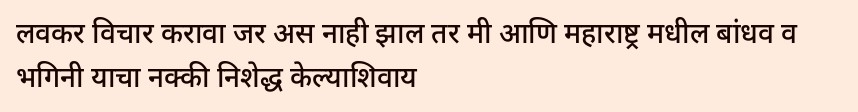लवकर विचार करावा जर अस नाही झाल तर मी आणि महाराष्ट्र मधील बांधव व भगिनी याचा नक्की निशेद्ध केल्याशिवाय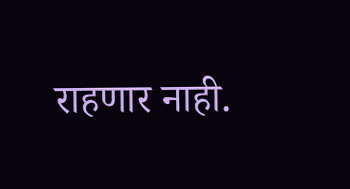राहणार नाही.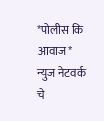*पोलीस कि आवाज* न्युज नेटवर्क चे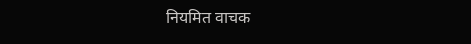नियमित वाचक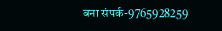बना संपर्क-9765928259